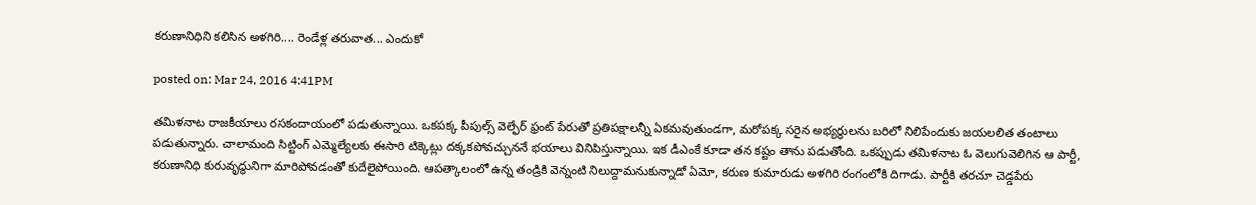కరుణానిధిని కలిసిన అళగిరి.... రెండేళ్ల తరువాత... ఎందుకో

posted on: Mar 24, 2016 4:41PM

తమిళనాట రాజకీయాలు రసకందాయంలో పడుతున్నాయి. ఒకపక్క పీపుల్స్‌ వెల్ఫేర్‌ ఫ్రంట్‌ పేరుతో ప్రతిపక్షాలన్నీ ఏకమవుతుండగా, మరోపక్క సరైన అభ్యర్ధులను బరిలో నిలిపేందుకు జయలలిత తంటాలు పడుతున్నారు. చాలామంది సిట్టింగ్‌ ఎమ్మెల్యేలకు ఈసారి టిక్కెట్లు దక్కకపోవచ్చుననే భయాలు వినిపిస్తున్నాయి. ఇక డీఎంకే కూడా తన కష్టం తాను పడుతోంది. ఒకప్పుడు తమిళనాట ఓ వెలుగువెలిగిన ఆ పార్టీ, కరుణానిధి కురువృద్ధునిగా మారిపోవడంతో కుదేలైపోయింది. ఆపత్కాలంలో ఉన్న తండ్రికి వెన్నంటి నిలుద్దామనుకున్నాడో ఏమో, కరుణ కుమారుడు అళగిరి రంగంలోకి దిగాడు. పార్టీకి తరచూ చెడ్డపేరు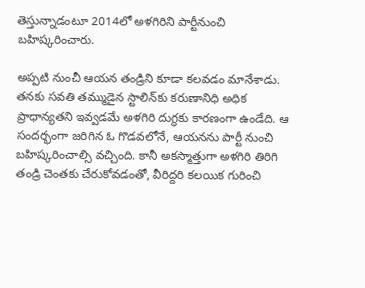తెస్తున్నాడంటూ 2014లో అళగిరిని పార్టీనుంచి బహిష్కరించారు.

అప్పటి నుంచీ ఆయన తండ్రిని కూడా కలవడం మానేశాడు. తనకు సవతి తమ్ముడైన స్టాలిన్‌కు కరుణానిధి అధిక ప్రాధాన్యతని ఇవ్వడమే అళగిరి దుగ్ధకు కారణంగా ఉండేది. ఆ సందర్భంగా జరిగిన ఓ గొడవలోనే, ఆయనను పార్టీ నుంచి బహిష్కరించాల్సి వచ్చింది. కానీ అకస్మాత్తుగా అళగిరి తిరిగి తండ్రి చెంతకు చేరుకోవడంతో, వీరిద్దరి కలయిక గురించి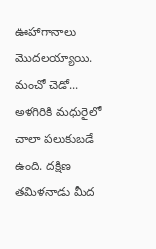ఊహాగానాలు మొదలయ్యాయి. మంచో చెడో... అళగిరికి మధురైలో చాలా పలుకుబడే ఉంది. దక్షిణ తమిళనాడు మీద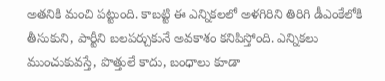అతనికి మంచి పట్టుంది. కాబట్టి ఈ ఎన్నికలలో అళగిరిని తిరిగి డీఎంకేలోకి తీసుకుని, పార్టీని బలపర్చుకునే అవకాశం కనిపిస్తోంది. ఎన్నికలు ముంచుకువస్తే, పొత్తులే కాదు, బంధాలు కూడా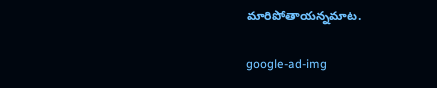మారిపోతాయన్నమాట.

google-ad-img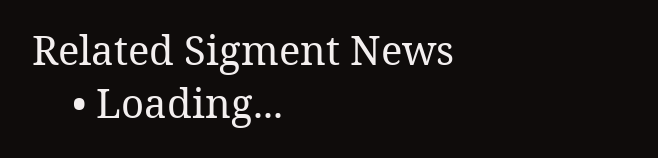Related Sigment News
    • Loading...